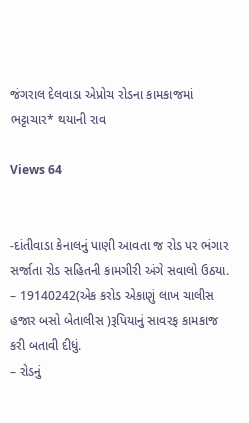જંગરાલ દેલવાડા એપ્રોચ રોડના કામકાજમાં ભટ્ટાચાર* થયાની રાવ

Views 64


-દાંતીવાડા કેનાલનું પાણી આવતા જ રોડ પર ભંગાર સર્જાતા રોડ સહિતની કામગીરી અંગે સવાલો ઉઠયા.
– 19140242(એક કરોડ એકાણું લાખ ચાલીસ હજાર બસો બેતાલીસ )રૂપિયાનું સાવરફ કામકાજ કરી બતાવી દીધું.
– રોડનું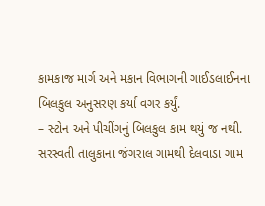કામકાજ માર્ગ અને મકાન વિભાગની ગાઈડલાઈનના બિલકુલ અનુસરણ કર્યા વગર કર્યું.
– સ્ટોન અને પીચીંગનું બિલકુલ કામ થયું જ નથી.
સરસ્વતી તાલુકાના જંગરાલ ગામથી દેલવાડા ગામ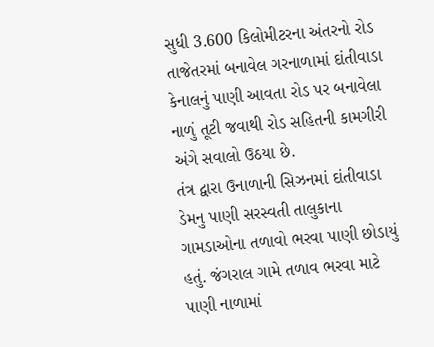સુધી 3.600 કિલોમીટરના અંતરનો રોડ તાજેતરમાં બનાવેલ ગરનાળામાં દાંતીવાડા કેનાલનું પાણી આવતા રોડ પર બનાવેલા નાળું તૂટી જવાથી રોડ સહિતની કામગીરી અંગે સવાલો ઉઠયા છે.
તંત્ર દ્વારા ઉનાળાની સિઝનમાં દાંતીવાડા ડેમનુ પાણી સરસ્વતી તાલુકાના ગામડાઓના તળાવો ભરવા પાણી છોડાયું હતું. જંગરાલ ગામે તળાવ ભરવા માટે પાણી નાળામાં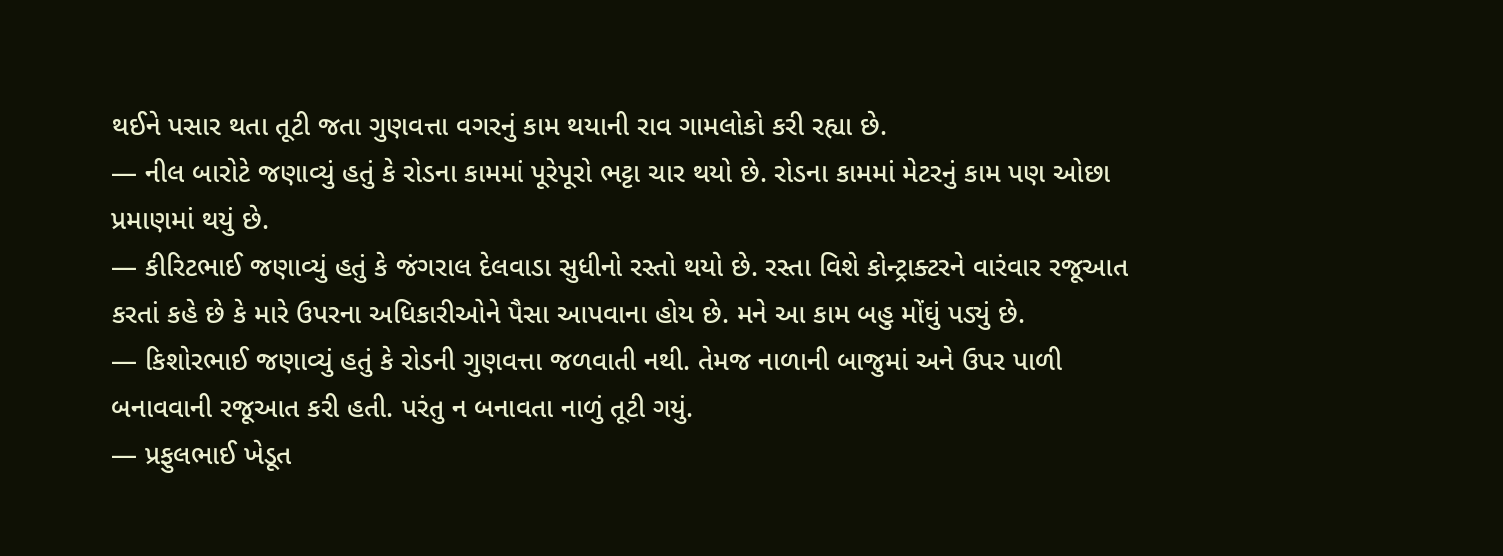થઈને પસાર થતા તૂટી જતા ગુણવત્તા વગરનું કામ થયાની રાવ ગામલોકો કરી રહ્યા છે.
— નીલ બારોટે જણાવ્યું હતું કે રોડના કામમાં પૂરેપૂરો ભટ્ટા ચાર થયો છે. રોડના કામમાં મેટરનું કામ પણ ઓછા પ્રમાણમાં થયું છે.
— કીરિટભાઈ જણાવ્યું હતું કે જંગરાલ દેલવાડા સુધીનો રસ્તો થયો છે. રસ્તા વિશે કોન્ટ્રાક્ટરને વારંવાર રજૂઆત કરતાં કહે છે કે મારે ઉપરના અધિકારીઓને પૈસા આપવાના હોય છે. મને આ કામ બહુ મોંઘું પડ્યું છે.
— કિશોરભાઈ જણાવ્યું હતું કે રોડની ગુણવત્તા જળવાતી નથી. તેમજ નાળાની બાજુમાં અને ઉપર પાળી બનાવવાની રજૂઆત કરી હતી. પરંતુ ન બનાવતા નાળું તૂટી ગયું.
— પ્રફુલભાઈ ખેડૂત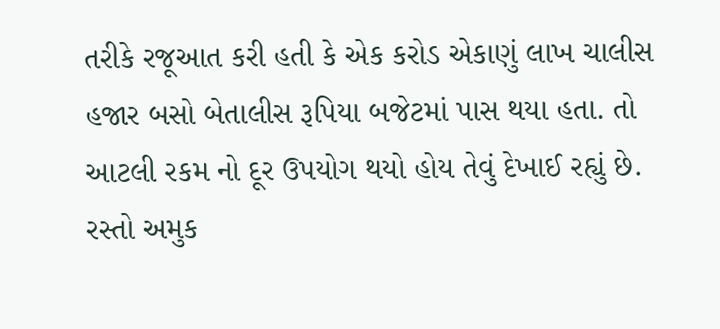તરીકે રજૂઆત કરી હતી કે એક કરોડ એકાણું લાખ ચાલીસ હજાર બસો બેતાલીસ રૂપિયા બજેટમાં પાસ થયા હતા. તો આટલી રકમ નો દૂર ઉપયોગ થયો હોય તેવું દેખાઈ રહ્યું છે. રસ્તો અમુક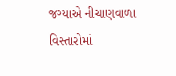જગ્યાએ નીચાણવાળા વિસ્તારોમાં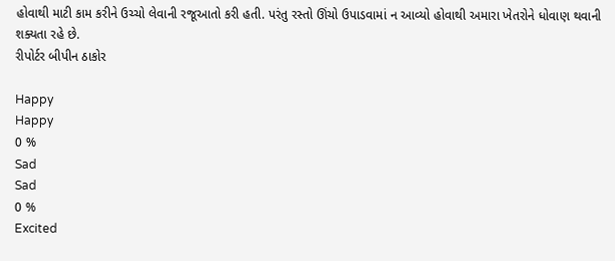હોવાથી માટી કામ કરીને ઉચ્ચો લેવાની રજૂઆતો કરી હતી. પરંતુ રસ્તો ઊંચો ઉપાડવામાં ન આવ્યો હોવાથી અમારા ખેતરોને ધોવાણ થવાની શક્યતા રહે છે.
રીપોર્ટર બીપીન ઠાકોર

Happy
Happy
0 %
Sad
Sad
0 %
Excited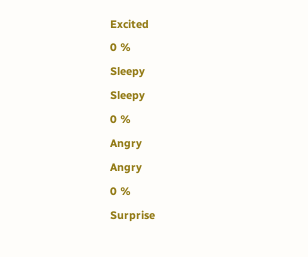Excited
0 %
Sleepy
Sleepy
0 %
Angry
Angry
0 %
Surprise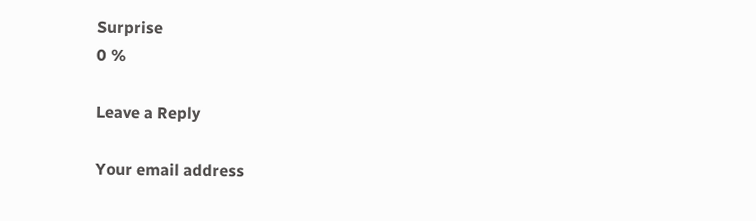Surprise
0 %

Leave a Reply

Your email address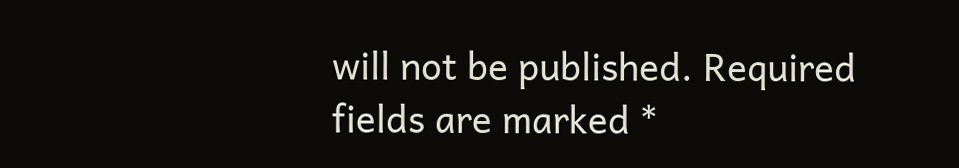will not be published. Required fields are marked *